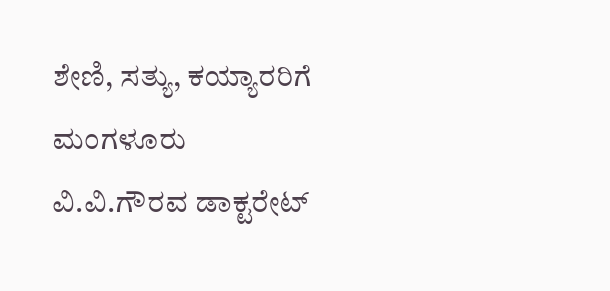ಶೇಣಿ, ಸತ್ಯು, ಕಯ್ಯಾರರಿಗೆ ಮಂಗಳೂರು ವಿ.ವಿ.ಗೌರವ ಡಾಕ್ಟರೇಟ್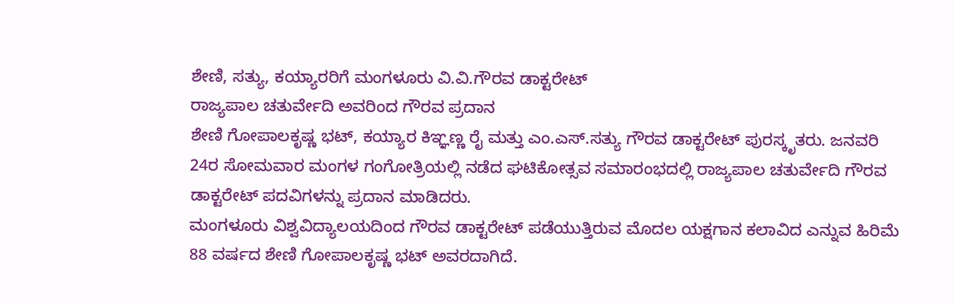ಶೇಣಿ, ಸತ್ಯು, ಕಯ್ಯಾರರಿಗೆ ಮಂಗಳೂರು ವಿ.ವಿ.ಗೌರವ ಡಾಕ್ಟರೇಟ್
ರಾಜ್ಯಪಾಲ ಚತುರ್ವೇದಿ ಅವರಿಂದ ಗೌರವ ಪ್ರದಾನ
ಶೇಣಿ ಗೋಪಾಲಕೃಷ್ಣ ಭಟ್, ಕಯ್ಯಾರ ಕಿಞ್ಞಣ್ಣ ರೈ ಮತ್ತು ಎಂ.ಎಸ್.ಸತ್ಯು ಗೌರವ ಡಾಕ್ಟರೇಟ್ ಪುರಸ್ಕೃತರು. ಜನವರಿ 24ರ ಸೋಮವಾರ ಮಂಗಳ ಗಂಗೋತ್ರಿಯಲ್ಲಿ ನಡೆದ ಘಟಿಕೋತ್ಸವ ಸಮಾರಂಭದಲ್ಲಿ ರಾಜ್ಯಪಾಲ ಚತುರ್ವೇದಿ ಗೌರವ ಡಾಕ್ಟರೇಟ್ ಪದವಿಗಳನ್ನು ಪ್ರದಾನ ಮಾಡಿದರು.
ಮಂಗಳೂರು ವಿಶ್ವವಿದ್ಯಾಲಯದಿಂದ ಗೌರವ ಡಾಕ್ಟರೇಟ್ ಪಡೆಯುತ್ತಿರುವ ಮೊದಲ ಯಕ್ಷಗಾನ ಕಲಾವಿದ ಎನ್ನುವ ಹಿರಿಮೆ 88 ವರ್ಷದ ಶೇಣಿ ಗೋಪಾಲಕೃಷ್ಣ ಭಟ್ ಅವರದಾಗಿದೆ.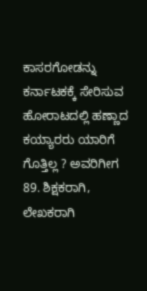ಕಾಸರಗೋಡನ್ನು ಕರ್ನಾಟಕಕ್ಕೆ ಸೇರಿಸುವ ಹೋರಾಟದಲ್ಲಿ ಹಣ್ಣಾದ ಕಯ್ಯಾರರು ಯಾರಿಗೆ ಗೊತ್ತಿಲ್ಲ ? ಅವರಿಗೀಗ 89. ಶಿಕ್ಷಕರಾಗಿ, ಲೇಖಕರಾಗಿ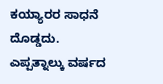ಕಯ್ಯಾರರ ಸಾಧನೆ ದೊಡ್ಡದು.
ಎಪ್ಪತ್ನಾಲ್ಕು ವರ್ಷದ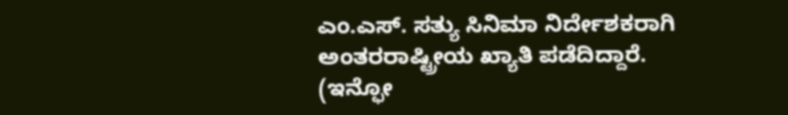ಎಂ.ಎಸ್. ಸತ್ಯು ಸಿನಿಮಾ ನಿರ್ದೇಶಕರಾಗಿ ಅಂತರರಾಷ್ಟ್ರೀಯ ಖ್ಯಾತಿ ಪಡೆದಿದ್ದಾರೆ.
(ಇನ್ಫೋ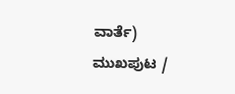ವಾರ್ತೆ)
ಮುಖಪುಟ /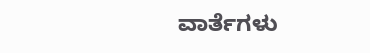ವಾರ್ತೆಗಳು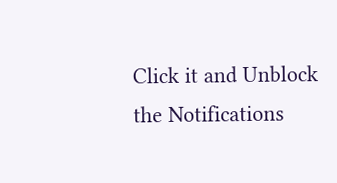Click it and Unblock the Notifications